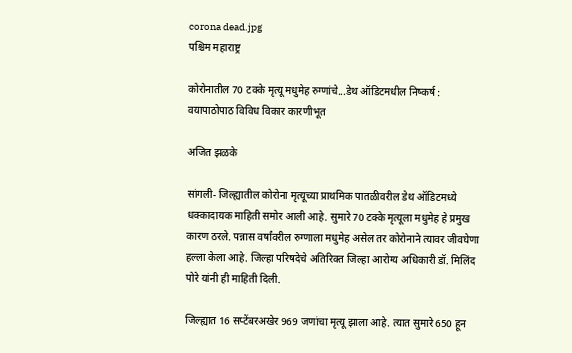corona dead.jpg
पश्चिम महाराष्ट्र

कोरोनातील 70 टक्के मृत्यू मधुमेह रुग्णांचे...डेथ ऑडिटमधील निष्कर्ष : वयापाठोपाठ विविध विकार कारणीभूत

अजित झळके

सांगली- जिल्ह्यातील कोरोना मृत्यूच्या प्राथमिक पातळीवरील डेथ ऑडिटमध्ये धक्कादायक माहिती समोर आली आहे. सुमारे 70 टक्के मृत्यूला मधुमेह हे प्रमुख कारण ठरले. पन्नास वर्षांवरील रुग्णाला मधुमेह असेल तर कोरोनाने त्यावर जीवघेणा हल्ला केला आहे. जिल्हा परिषदेचे अतिरिक्त जिल्हा आरोग्य अधिकारी डॉ. मिलिंद पोरे यांनी ही माहिती दिली.

जिल्ह्यात 16 सप्टेंबरअखेर 969 जणांचा मृत्यू झाला आहे. त्यात सुमारे 650 हून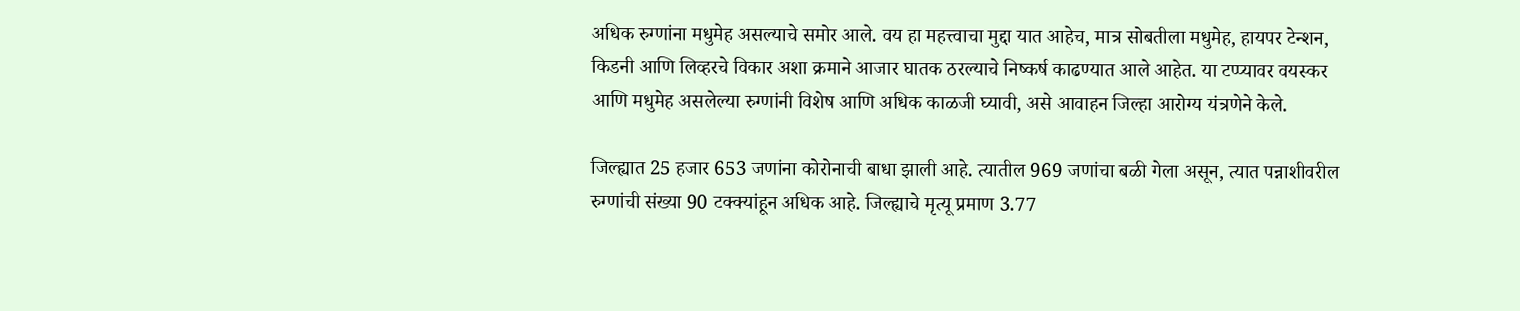अधिक रुग्णांना मधुमेह असल्याचे समोर आले. वय हा महत्त्वाचा मुद्दा यात आहेच, मात्र सोबतीला मधुमेह, हायपर टेन्शन, किडनी आणि लिव्हरचे विकार अशा क्रमाने आजार घातक ठरल्याचे निष्कर्ष काढण्यात आले आहेत. या टप्प्यावर वयस्कर आणि मधुमेह असलेल्या रुग्णांनी विशेष आणि अधिक काळजी घ्यावी, असे आवाहन जिल्हा आरोग्य यंत्रणेने केले.

जिल्ह्यात 25 हजार 653 जणांना कोरोनाची बाधा झाली आहे. त्यातील 969 जणांचा बळी गेला असून, त्यात पन्नाशीवरील रुग्णांची संख्या 90 टक्‍क्‍यांहून अधिक आहे. जिल्ह्याचे मृत्यू प्रमाण 3.77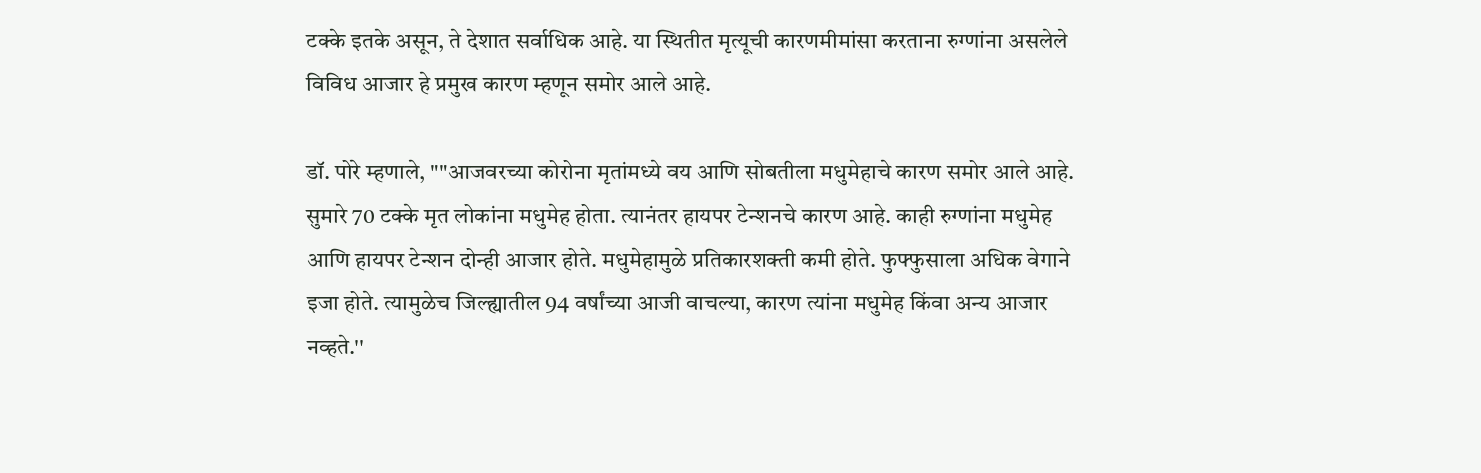टक्के इतके असून, ते देशात सर्वाधिक आहे. या स्थितीत मृत्यूची कारणमीमांसा करताना रुग्णांना असलेले विविध आजार हे प्रमुख कारण म्हणून समोर आले आहे.

डॉ. पोरे म्हणाले, ""आजवरच्या कोरोना मृतांमध्ये वय आणि सोबतीला मधुमेहाचे कारण समोर आले आहे. सुमारे 70 टक्के मृत लोकांना मधुमेह होता. त्यानंतर हायपर टेन्शनचे कारण आहे. काही रुग्णांना मधुमेह आणि हायपर टेन्शन दोन्ही आजार होते. मधुमेहामुळे प्रतिकारशक्ती कमी होते. फुफ्फुसाला अधिक वेगाने इजा होते. त्यामुळेच जिल्ह्यातील 94 वर्षांच्या आजी वाचल्या, कारण त्यांना मधुमेह किंवा अन्य आजार नव्हते.''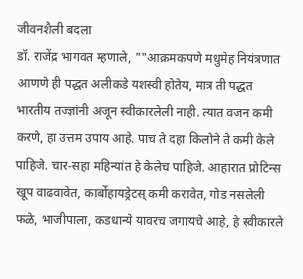जीवनशैली बदला
डॉ. राजेंद्र भागवत म्हणाले, ""आक्रमकपणे मधुमेह नियंत्रणात आणणे ही पद्धत अलीकडे यशस्वी होतेय, मात्र ती पद्धत भारतीय तज्ज्ञांनी अजून स्वीकारलेली नाही. त्यात वजन कमी करणे, हा उत्तम उपाय आहे. पाच ते दहा किलोने ते कमी केले पाहिजे. चार-सहा महिन्यांत हे केलेच पाहिजे. आहारात प्रोटिन्स खूप वाढवावेत, कार्बोहायड्रेटस्‌ कमी करावेत, गोड नसलेली फळे, भाजीपाला, कडधान्ये यावरच जगायचे आहे, हे स्वीकारले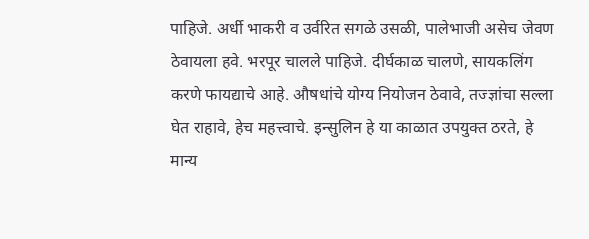पाहिजे. अर्धी भाकरी व उर्वरित सगळे उसळी, पालेभाजी असेच जेवण ठेवायला हवे. भरपूर चालले पाहिजे. दीर्घकाळ चालणे, सायकलिंग करणे फायद्याचे आहे. औषधांचे योग्य नियोजन ठेवावे, तज्ज्ञांचा सल्ला घेत राहावे, हेच महत्त्वाचे. इन्सुलिन हे या काळात उपयुक्त ठरते, हे मान्य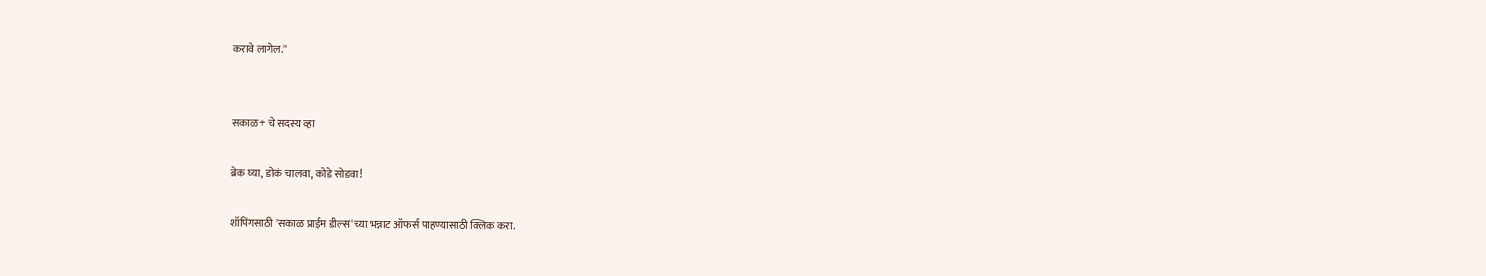करावे लागेल.''


सकाळ+ चे सदस्य व्हा

ब्रेक घ्या, डोकं चालवा, कोडे सोडवा!

शॉपिंगसाठी 'सकाळ प्राईम डील्स'च्या भन्नाट ऑफर्स पाहण्यासाठी क्लिक करा.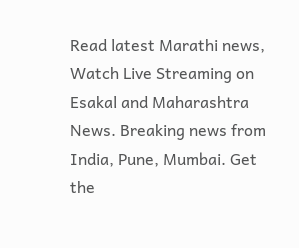Read latest Marathi news, Watch Live Streaming on Esakal and Maharashtra News. Breaking news from India, Pune, Mumbai. Get the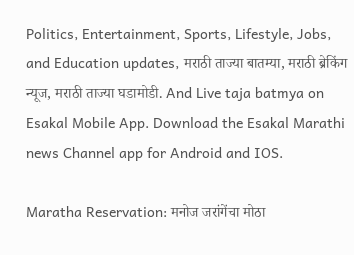Politics, Entertainment, Sports, Lifestyle, Jobs, and Education updates, मराठी ताज्या बातम्या, मराठी ब्रेकिंग न्यूज, मराठी ताज्या घडामोडी. And Live taja batmya on Esakal Mobile App. Download the Esakal Marathi news Channel app for Android and IOS.

Maratha Reservation: मनोज जरांगेंचा मोठा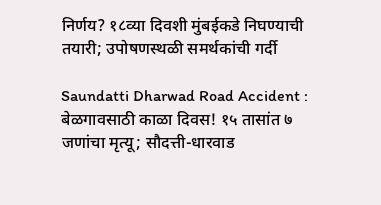निर्णय? १८व्या दिवशी मुंबईकडे निघण्याची तयारी; उपोषणस्थळी समर्थकांची गर्दी

Saundatti Dharwad Road Accident : बेळगावसाठी काळा दिवस! १५ तासांत ७ जणांचा मृत्यू; सौदत्ती-धारवाड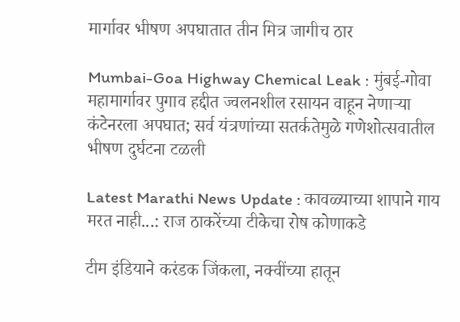मार्गावर भीषण अपघातात तीन मित्र जागीच ठार

Mumbai-Goa Highway Chemical Leak : मुंबई-गोवा महामार्गावर पुगाव हद्दीत ज्वलनशील रसायन वाहून नेणाऱ्या कंटेनरला अपघात; सर्व यंत्रणांच्या सतर्कतेमुळे गणेशोत्सवातील भीषण दुर्घटना टळली

Latest Marathi News Update : कावळ्याच्या शापाने गाय मरत नाही...: राज ठाकरेंच्या टीकेचा रोष कोणाकडे

टीम इंडियाने करंडक जिंकला, नक्वींच्या हातून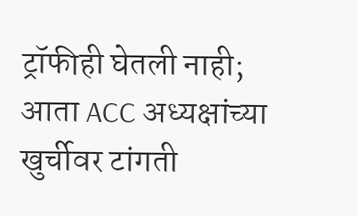ट्रॉफीही घेतली नाही; आता ACC अध्यक्षांच्या खुर्चीवर टांगती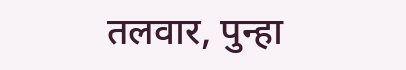तलवार, पुन्हा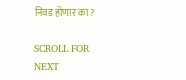निवड होणार का?

SCROLL FOR NEXT